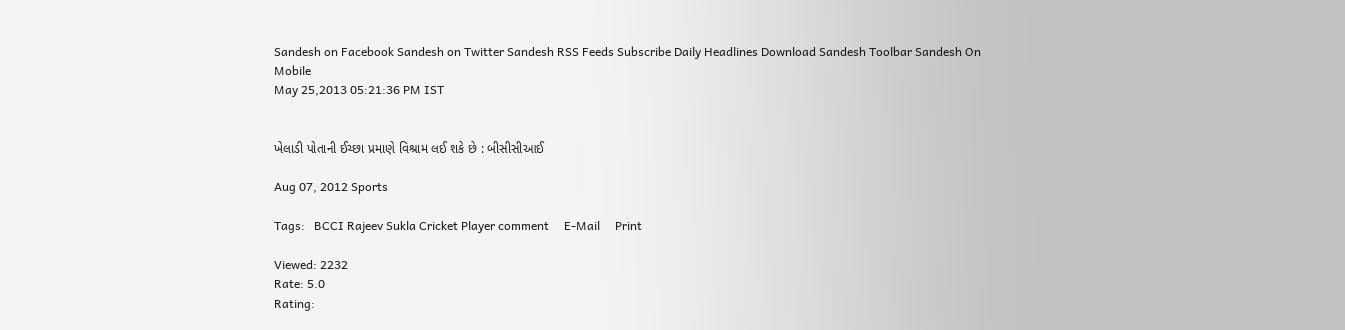Sandesh on Facebook Sandesh on Twitter Sandesh RSS Feeds Subscribe Daily Headlines Download Sandesh Toolbar Sandesh On Mobile
May 25,2013 05:21:36 PM IST


ખેલાડી પોતાની ઈચ્છા પ્રમાણે વિશ્રામ લઈ શકે છે : બીસીસીઆઈ

Aug 07, 2012 Sports

Tags:   BCCI Rajeev Sukla Cricket Player comment     E-Mail     Print

Viewed: 2232
Rate: 5.0
Rating: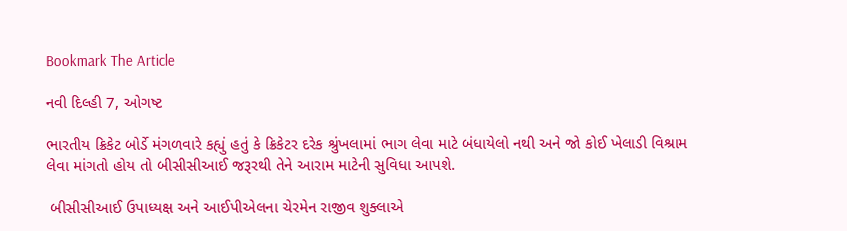Bookmark The Article

નવી દિલ્હી 7, ઓગષ્ટ

ભારતીય ક્રિકેટ બોર્ડે મંગળવારે કહ્યું હતું કે ક્રિકેટર દરેક શ્રુંખલામાં ભાગ લેવા માટે બંધાયેલો નથી અને જો કોઈ ખેલાડી વિશ્રામ લેવા માંગતો હોય તો બીસીસીઆઈ જરૂરથી તેને આરામ માટેની સુવિધા આપશે.

 બીસીસીઆઈ ઉપાધ્યક્ષ અને આઈપીએલના ચેરમેન રાજીવ શુક્લાએ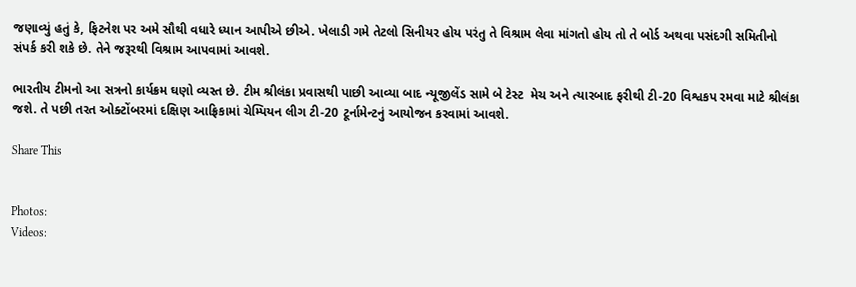જણાવ્યું હતું કે, ફિટનેશ પર અમે સૌથી વધારે ધ્યાન આપીએ છીએ. ખેલાડી ગમે તેટલો સિનીયર હોય પરંતુ તે વિશ્રામ લેવા માંગતો હોય તો તે બોર્ડ અથવા પસંદગી સમિતીનો સંપર્ક કરી શકે છે. તેને જરૂરથી વિશ્રામ આપવામાં આવશે.

ભારતીય ટીમનો આ સત્રનો કાર્યક્રમ ઘણો વ્યસ્ત છે. ટીમ શ્રીલંકા પ્રવાસથી પાછી આવ્યા બાદ ન્યૂજીલેંડ સામે બે ટેસ્ટ  મેચ અને ત્યારબાદ ફરીથી ટી-20 વિશ્વકપ રમવા માટે શ્રીલંકા જશે. તે પછી તરત ઓક્ટોંબરમાં દક્ષિણ આફ્રિકામાં ચેમ્પિયન લીગ ટી-20 ટૂર્નામેન્ટનું આયોજન કરવામાં આવશે.

Share This


Photos:
Videos: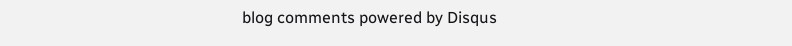blog comments powered by Disqus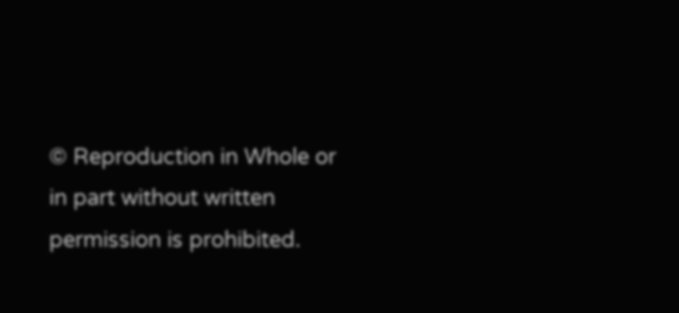© Reproduction in Whole or in part without written permission is prohibited.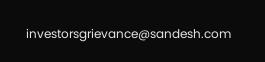investorsgrievance@sandesh.com